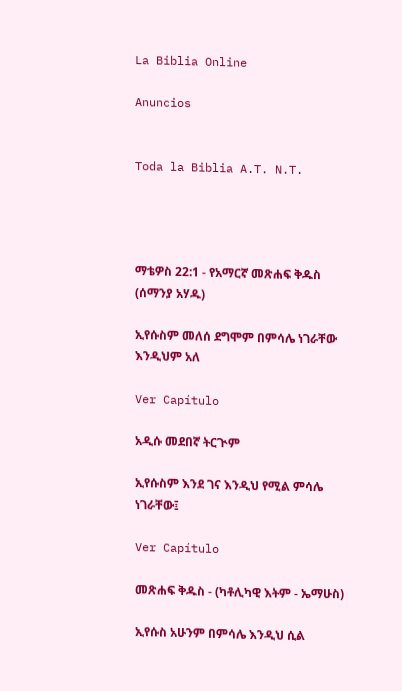La Biblia Online

Anuncios


Toda la Biblia A.T. N.T.




ማቴዎስ 22:1 - የአማርኛ መጽሐፍ ቅዱስ (ሰማንያ አሃዱ)

ኢየሱስም መለሰ ደግሞም በምሳሌ ነገራቸው እንዲህም አለ

Ver Capítulo

አዲሱ መደበኛ ትርጒም

ኢየሱስም እንደ ገና እንዲህ የሚል ምሳሌ ነገራቸው፤

Ver Capítulo

መጽሐፍ ቅዱስ - (ካቶሊካዊ እትም - ኤማሁስ)

ኢየሱስ አሁንም በምሳሌ እንዲህ ሲል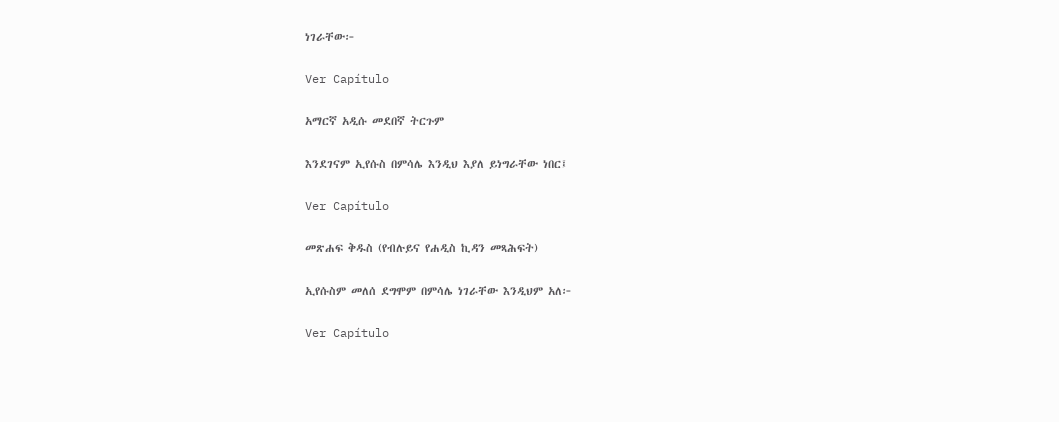ነገራቸው፦

Ver Capítulo

አማርኛ አዲሱ መደበኛ ትርጉም

እንደገናም ኢየሱስ በምሳሌ እንዲህ እያለ ይነግራቸው ነበር፤

Ver Capítulo

መጽሐፍ ቅዱስ (የብሉይና የሐዲስ ኪዳን መጻሕፍት)

ኢየሱስም መለሰ ደግሞም በምሳሌ ነገራቸው እንዲህም አለ፦

Ver Capítulo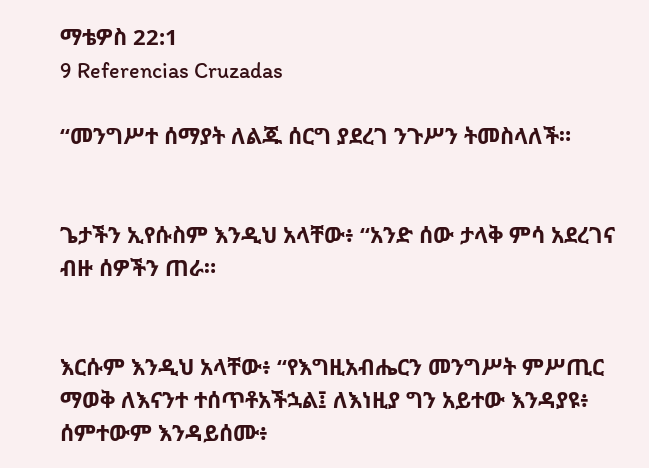ማቴዎስ 22:1
9 Referencias Cruzadas

“መንግሥተ ሰማያት ለልጁ ሰርግ ያደረገ ንጉሥን ትመስላለች።


ጌታችን ኢየሱስም እንዲህ አላቸው፥ “አንድ ሰው ታላቅ ምሳ አደረገና ብዙ ሰዎችን ጠራ።


እርሱም እንዲህ አላቸው፥ “የእግዚአብሔርን መንግሥት ምሥጢር ማወቅ ለእናንተ ተሰጥቶአችኋል፤ ለእነዚያ ግን አይተው እንዳያዩ፥ ሰምተውም እንዳይሰሙ፥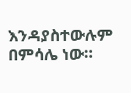እንዳያስተውሉም በምሳሌ ነው።